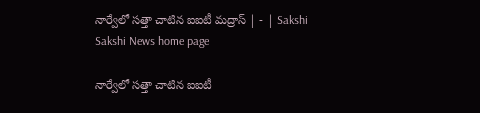నార్వేలో సత్తా చాటిన ఐఐటీ మద్రాస్‌ | - | Sakshi
Sakshi News home page

నార్వేలో సత్తా చాటిన ఐఐటీ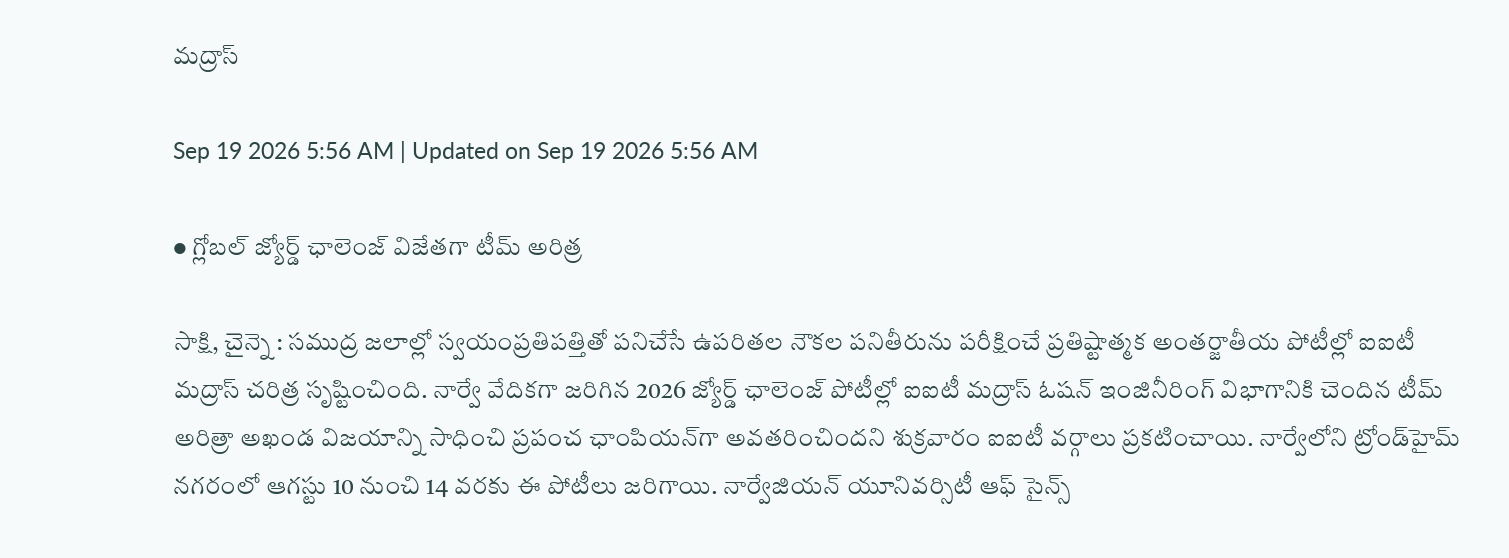మద్రాస్‌

Sep 19 2026 5:56 AM | Updated on Sep 19 2026 5:56 AM

● గ్లోబల్‌ జ్యోర్డ్‌ ఛాలెంజ్‌ విజేతగా టీమ్‌ అరిత్ర

సాక్షి, చైన్నె : సముద్ర జలాల్లో స్వయంప్రతిపత్తితో పనిచేసే ఉపరితల నౌకల పనితీరును పరీక్షించే ప్రతిష్టాత్మక అంతర్జాతీయ పోటీల్లో ఐఐటీ మద్రాస్‌ చరిత్ర సృష్టించింది. నార్వే వేదికగా జరిగిన 2026 జ్యోర్డ్‌ ఛాలెంజ్‌ పోటీల్లో ఐఐటీ మద్రాస్‌ ఓషన్‌ ఇంజినీరింగ్‌ విభాగానికి చెందిన టీమ్‌ అరిత్రా అఖండ విజయాన్ని సాధించి ప్రపంచ ఛాంపియన్‌గా అవతరించిందని శుక్రవారం ఐఐటీ వర్గాలు ప్రకటించాయి. నార్వేలోని ట్రోండ్‌హైమ్‌ నగరంలో ఆగస్టు 10 నుంచి 14 వరకు ఈ పోటీలు జరిగాయి. నార్వేజియన్‌ యూనివర్సిటీ ఆఫ్‌ సైన్స్‌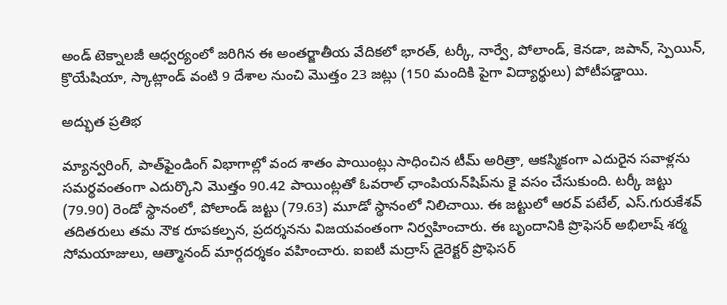అండ్‌ టెక్నాలజీ ఆధ్వర్యంలో జరిగిన ఈ అంతర్జాతీయ వేదికలో భారత్‌, టర్కీ, నార్వే, పోలాండ్‌, కెనడా, జపాన్‌, స్పెయిన్‌, క్రొయేషియా, స్కాట్లాండ్‌ వంటి 9 దేశాల నుంచి మొత్తం 23 జట్లు (150 మందికి పైగా విద్యార్థులు) పోటీపడ్డాయి.

అద్భుత ప్రతిభ

మ్యాన్వరింగ్‌, పాత్‌ఫైండింగ్‌ విభాగాల్లో వంద శాతం పాయింట్లు సాధించిన టీమ్‌ అరిత్రా, ఆకస్మికంగా ఎదురైన సవాళ్లను సమర్థవంతంగా ఎదుర్కొని మొత్తం 90.42 పాయింట్లతో ఓవరాల్‌ ఛాంపియన్‌షిప్‌ను కై వసం చేసుకుంది. టర్కీ జట్టు (79.90) రెండో స్థానంలో, పోలాండ్‌ జట్టు (79.63) మూడో స్థానంలో నిలిచాయి. ఈ జట్టులో ఆరవ్‌ పటేల్‌, ఎస్‌.గురుకేశవ్‌ తదితరులు తమ నౌక రూపకల్పన, ప్రదర్శనను విజయవంతంగా నిర్వహించారు. ఈ బృందానికి ప్రొఫెసర్‌ అభిలాష్‌ శర్మ సోమయాజులు, ఆత్మానంద్‌ మార్గదర్శకం వహించారు. ఐఐటీ మద్రాస్‌ డైరెక్టర్‌ ప్రొఫెసర్‌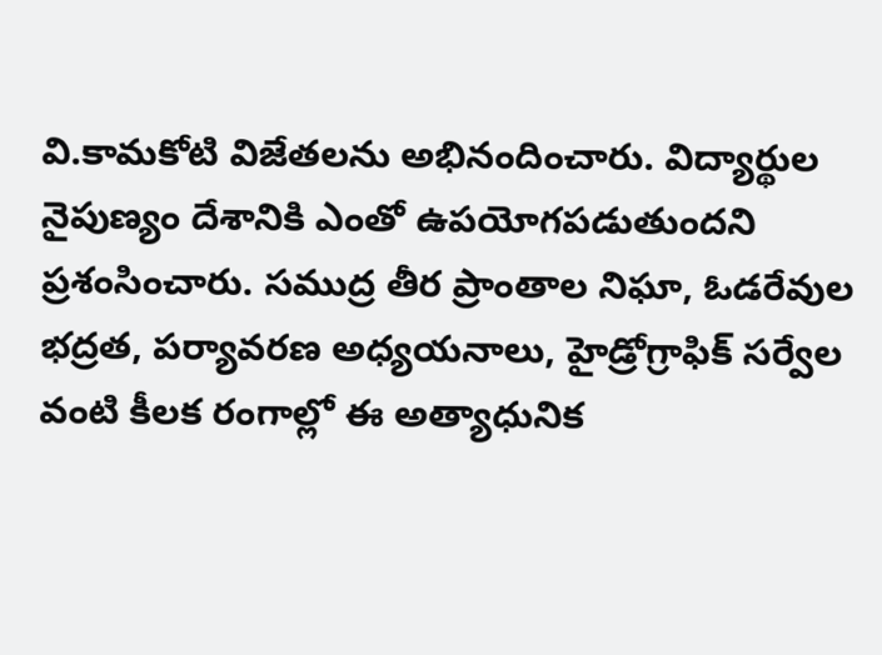వి.కామకోటి విజేతలను అభినందించారు. విద్యార్థుల నైపుణ్యం దేశానికి ఎంతో ఉపయోగపడుతుందని ప్రశంసించారు. సముద్ర తీర ప్రాంతాల నిఘా, ఓడరేవుల భద్రత, పర్యావరణ అధ్యయనాలు, హైడ్రోగ్రాఫిక్‌ సర్వేల వంటి కీలక రంగాల్లో ఈ అత్యాధునిక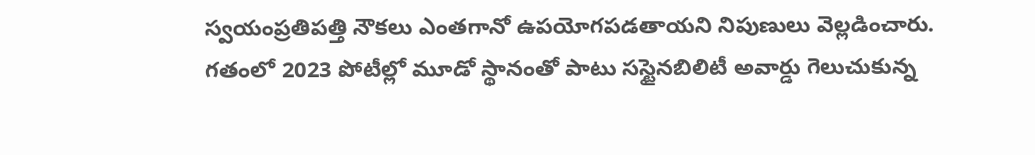స్వయంప్రతిపత్తి నౌకలు ఎంతగానో ఉపయోగపడతాయని నిపుణులు వెల్లడించారు. గతంలో 2023 పోటీల్లో మూడో స్థానంతో పాటు సస్టైనబిలిటీ అవార్డు గెలుచుకున్న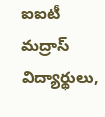ఐఐటీ మద్రాస్‌ విద్యార్థులు,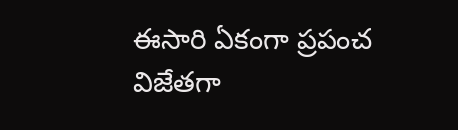ఈసారి ఏకంగా ప్రపంచ విజేతగా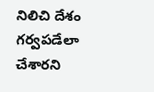నిలిచి దేశం గర్వపడేలా చేశారని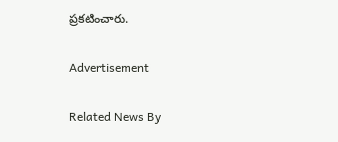ప్రకటించారు.

Advertisement

Related News By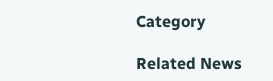Category

Related News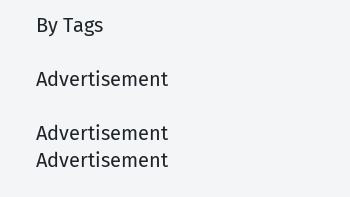By Tags

Advertisement

Advertisement
Advertisement